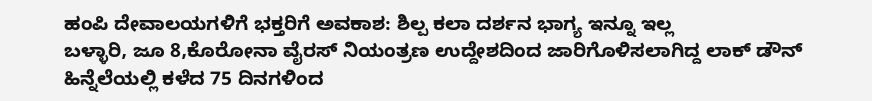ಹಂಪಿ ದೇವಾಲಯಗಳಿಗೆ ಭಕ್ತರಿಗೆ ಅವಕಾಶ: ಶಿಲ್ಪ ಕಲಾ ದರ್ಶನ ಭಾಗ್ಯ ಇನ್ನೂ ಇಲ್ಲ
ಬಳ್ಳಾರಿ, ಜೂ 8,ಕೊರೋನಾ ವೈರಸ್ ನಿಯಂತ್ರಣ ಉದ್ದೇಶದಿಂದ ಜಾರಿಗೊಳಿಸಲಾಗಿದ್ದ ಲಾಕ್ ಡೌನ್ ಹಿನ್ನೆಲೆಯಲ್ಲಿ ಕಳೆದ 75 ದಿನಗಳಿಂದ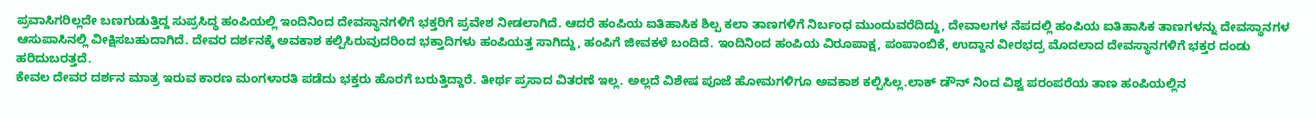ಪ್ರವಾಸಿಗರಿಲ್ಲದೇ ಬಣಗುಡುತ್ತಿದ್ದ ಸುಪ್ರಸಿದ್ಧ ಹಂಪಿಯಲ್ಲಿ ಇಂದಿನಿಂದ ದೇವಸ್ಥಾನಗಳಿಗೆ ಭಕ್ತರಿಗೆ ಪ್ರವೇಶ ನೀಡಲಾಗಿದೆ. ಆದರೆ ಹಂಪಿಯ ಐತಿಹಾಸಿಕ ಶಿಲ್ಪ ಕಲಾ ತಾಣಗಳಿಗೆ ನಿರ್ಬಂಧ ಮುಂದುವರೆದಿದ್ದು, ದೇವಾಲಗಳ ನೆಪದಲ್ಲಿ ಹಂಪಿಯ ಐತಿಹಾಸಿಕ ತಾಣಗಳನ್ನು ದೇವಸ್ಥಾನಗಳ ಆಸುಪಾಸಿನಲ್ಲಿ ವೀಕ್ಷಿಸಬಹುದಾಗಿದೆ. ದೇವರ ದರ್ಶನಕ್ಕೆ ಅವಕಾಶ ಕಲ್ಪಿಸಿರುವುದರಿಂದ ಭಕ್ತಾದಿಗಳು ಹಂಪಿಯತ್ತ ಸಾಗಿದ್ದು, ಹಂಪಿಗೆ ಜೀವಕಳೆ ಬಂದಿದೆ. ಇಂದಿನಿಂದ ಹಂಪಿಯ ವಿರೂಪಾಕ್ಷ, ಪಂಪಾಂಬಿಕೆ, ಉದ್ದಾನ ವೀರಭದ್ರ ಮೊದಲಾದ ದೇವಸ್ಥಾನಗಳಿಗೆ ಭಕ್ತರ ದಂಡು ಹರಿದುಬರತ್ತದೆ.
ಕೇವಲ ದೇವರ ದರ್ಶನ ಮಾತ್ರ ಇರುವ ಕಾರಣ ಮಂಗಳಾರತಿ ಪಡೆದು ಭಕ್ತರು ಹೊರಗೆ ಬರುತ್ತಿದ್ದಾರೆ. ತೀರ್ಥ ಪ್ರಸಾದ ವಿತರಣೆ ಇಲ್ಲ. ಅಲ್ಲದೆ ವಿಶೇಷ ಪೂಜೆ ಹೋಮಗಳಿಗೂ ಅವಕಾಶ ಕಲ್ಪಿಸಿಲ್ಲ.ಲಾಕ್ ಡೌನ್ ನಿಂದ ವಿಶ್ವ ಪರಂಪರೆಯ ತಾಣ ಹಂಪಿಯಲ್ಲಿನ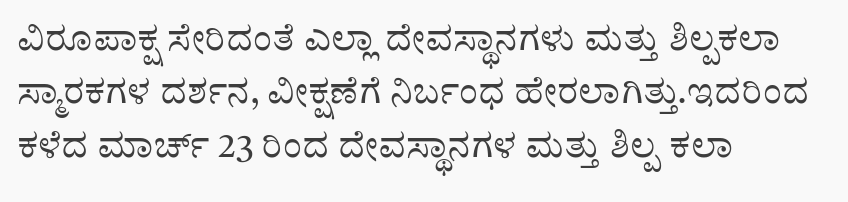ವಿರೂಪಾಕ್ಷ ಸೇರಿದಂತೆ ಎಲ್ಲಾ ದೇವಸ್ಥಾನಗಳು ಮತ್ತು ಶಿಲ್ಪಕಲಾ ಸ್ಮಾರಕಗಳ ದರ್ಶನ, ವೀಕ್ಷಣೆಗೆ ನಿರ್ಬಂಧ ಹೇರಲಾಗಿತ್ತು.ಇದರಿಂದ ಕಳೆದ ಮಾರ್ಚ್ 23 ರಿಂದ ದೇವಸ್ಥಾನಗಳ ಮತ್ತು ಶಿಲ್ಪ ಕಲಾ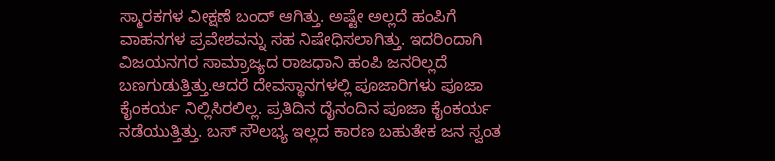ಸ್ಮಾರಕಗಳ ವೀಕ್ಷಣೆ ಬಂದ್ ಆಗಿತ್ತು. ಅಷ್ಟೇ ಅಲ್ಲದೆ ಹಂಪಿಗೆ ವಾಹನಗಳ ಪ್ರವೇಶವನ್ನು ಸಹ ನಿಷೇಧಿಸಲಾಗಿತ್ತು. ಇದರಿಂದಾಗಿ ವಿಜಯನಗರ ಸಾಮ್ರಾಜ್ಯದ ರಾಜಧಾನಿ ಹಂಪಿ ಜನರಿಲ್ಲದೆ ಬಣಗುಡುತ್ತಿತ್ತು.ಆದರೆ ದೇವಸ್ಥಾನಗಳಲ್ಲಿ ಪೂಜಾರಿಗಳು ಪೂಜಾ ಕೈಂಕರ್ಯ ನಿಲ್ಲಿಸಿರಲಿಲ್ಲ. ಪ್ರತಿದಿನ ದೈನಂದಿನ ಪೂಜಾ ಕೈಂಕರ್ಯ ನಡೆಯುತ್ತಿತ್ತು. ಬಸ್ ಸೌಲಭ್ಯ ಇಲ್ಲದ ಕಾರಣ ಬಹುತೇಕ ಜನ ಸ್ವಂತ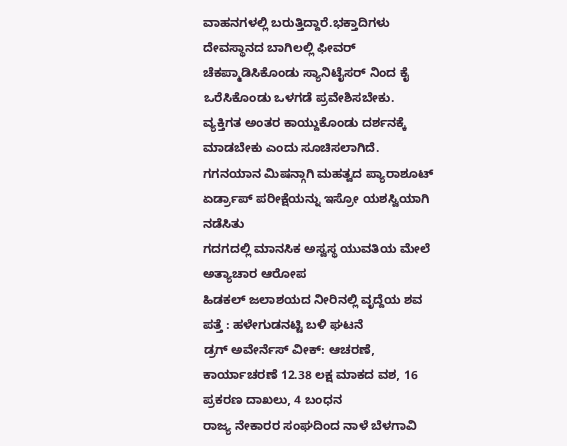ವಾಹನಗಳಲ್ಲಿ ಬರುತ್ತಿದ್ದಾರೆ.ಭಕ್ತಾದಿಗಳು ದೇವಸ್ಥಾನದ ಬಾಗಿಲಲ್ಲಿ ಫೀವರ್ ಚೆಕಪ್ಮಾಡಿಸಿಕೊಂಡು ಸ್ಯಾನಿಟೈಸರ್ ನಿಂದ ಕೈ ಒರೆಸಿಕೊಂಡು ಒಳಗಡೆ ಪ್ರವೇಶಿಸಬೇಕು. ವ್ಯಕ್ತಿಗತ ಅಂತರ ಕಾಯ್ದುಕೊಂಡು ದರ್ಶನಕ್ಕೆ ಮಾಡಬೇಕು ಎಂದು ಸೂಚಿಸಲಾಗಿದೆ.
ಗಗನಯಾನ ಮಿಷನ್ಗಾಗಿ ಮಹತ್ವದ ಪ್ಯಾರಾಶೂಟ್ ಏರ್ಡ್ರಾಪ್ ಪರೀಕ್ಷೆಯನ್ನು ಇಸ್ರೋ ಯಶಸ್ವಿಯಾಗಿ ನಡೆಸಿತು
ಗದಗದಲ್ಲಿ ಮಾನಸಿಕ ಅಸ್ವಸ್ಥ ಯುವತಿಯ ಮೇಲೆ ಅತ್ಯಾಚಾರ ಆರೋಪ
ಹಿಡಕಲ್ ಜಲಾಶಯದ ನೀರಿನಲ್ಲಿ ವೃದ್ದೆಯ ಶವ ಪತ್ತೆ : ಹಳೇಗುಡನಟ್ಟಿ ಬಳಿ ಘಟನೆ
ಡ್ರಗ್ ಅವೇರ್ನೆಸ್ ವೀಕ್: ಆಚರಣೆ, ಕಾರ್ಯಾಚರಣೆ 12.38 ಲಕ್ಷ ಮಾಕದ ವಶ, 16 ಪ್ರಕರಣ ದಾಖಲು, 4 ಬಂಧನ
ರಾಜ್ಯ ನೇಕಾರರ ಸಂಘದಿಂದ ನಾಳೆ ಬೆಳಗಾವಿ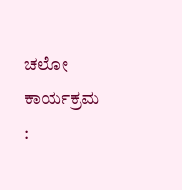ಚಲೋ ಕಾರ್ಯಕ್ರಮ :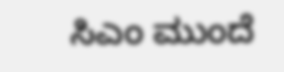ಸಿಎಂ ಮುಂದೆ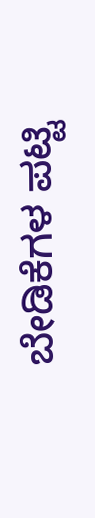ಬೇಡಿಕೆಗಳ ಪಟ್ಟಿ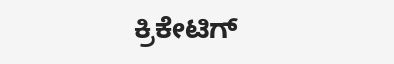ಕ್ರಿಕೇಟಿಗ್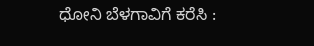ಧೋನಿ ಬೆಳಗಾವಿಗೆ ಕರೆಸಿ :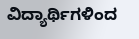ವಿದ್ಯಾರ್ಥಿಗಳಿಂದ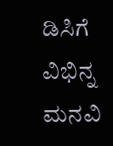ಡಿಸಿಗೆ ವಿಭಿನ್ನ ಮನವಿ